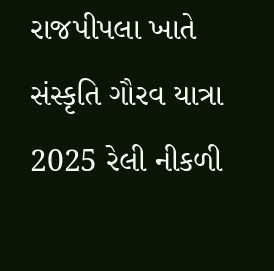રાજપીપલા ખાતે સંસ્કૃતિ ગૌરવ યાત્રા 2025 રેલી નીકળી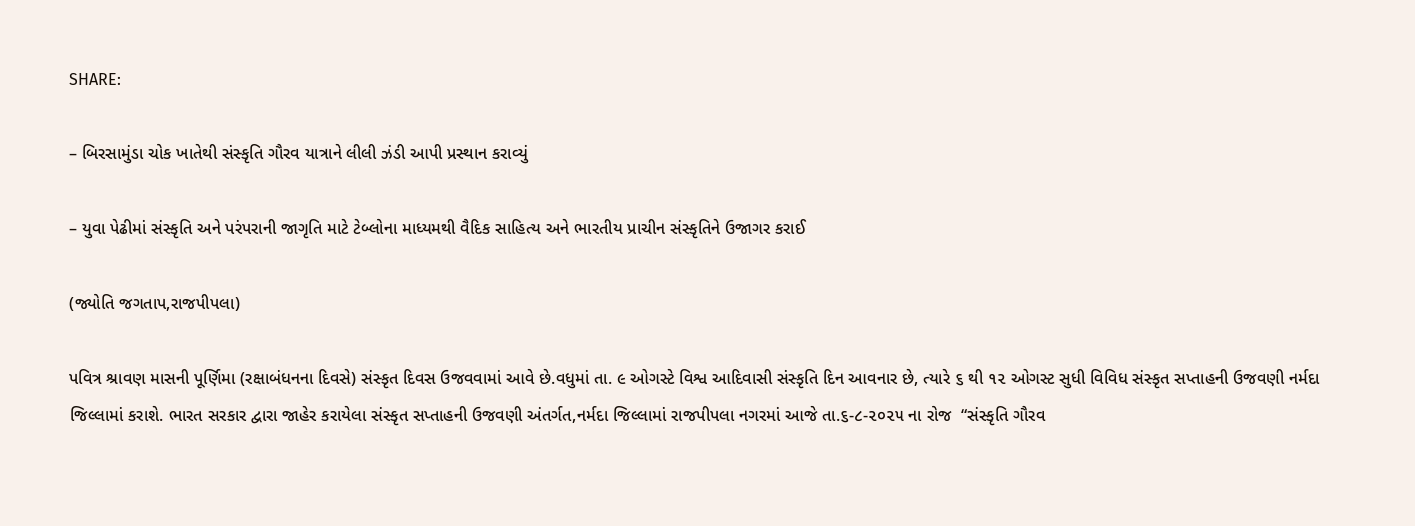SHARE:

– બિરસામુંડા ચોક ખાતેથી સંસ્કૃતિ ગૌરવ યાત્રાને લીલી ઝંડી આપી પ્રસ્થાન કરાવ્યું

– યુવા પેઢીમાં સંસ્કૃતિ અને પરંપરાની જાગૃતિ માટે ટેબ્લોના માધ્યમથી વૈદિક સાહિત્ય અને ભારતીય પ્રાચીન સંસ્કૃતિને ઉજાગર કરાઈ

(જ્યોતિ જગતાપ,રાજપીપલા)

પવિત્ર શ્રાવણ માસની પૂર્ણિમા (રક્ષાબંધનના દિવસે) સંસ્કૃત દિવસ ઉજવવામાં આવે છે.વધુમાં તા. ૯ ઓગસ્ટે વિશ્વ આદિવાસી સંસ્કૃતિ દિન આવનાર છે, ત્યારે ૬ થી ૧૨ ઓગસ્ટ સુધી વિવિધ સંસ્કૃત સપ્તાહની ઉજવણી નર્મદા જિલ્લામાં કરાશે. ભારત સરકાર દ્વારા જાહેર કરાયેલા સંસ્કૃત સપ્તાહની ઉજવણી અંતર્ગત,નર્મદા જિલ્લામાં રાજપીપલા નગરમાં આજે તા.૬-૮-૨૦૨૫ ના રોજ  “સંસ્કૃતિ ગૌરવ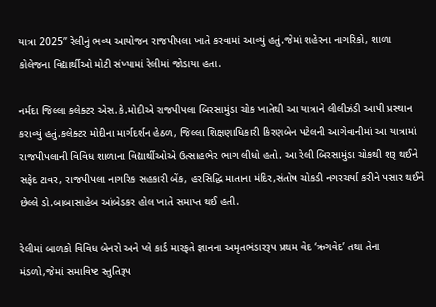યાત્રા 2025” રેલીનું ભવ્ય આયોજન રાજપીપલા ખાતે કરવામાં આવ્યું હતું.જેમાં શહેરના નાગરિકો, શાળા કોલેજના વિદ્યાર્થીઓ મોટી સંખ્યામાં રેલીમાં જોડાયા હતા.

નર્મદા જિલ્લા કલેક્ટર એસ.કે.મોદીએ રાજપીપલા બિરસામુંડા ચોક ખાતેથી આ યાત્રાને લીલીઝંડી આપી પ્રસ્થાન કરાવ્યું હતું.કલેક્ટર મોદીના માર્ગદર્શન હેઠળ, જિલ્લા શિક્ષણાધિકારી કિરણબેન પટેલની આગેવાનીમાં આ યાત્રામાં રાજપીપલાની વિવિધ શાળાના વિદ્યાર્થીઓએ ઉત્સાહભેર ભાગ લીધો હતો. આ રેલી બિરસામુંડા ચોકથી શરૂ થઈને સફેદ ટાવર, રાજપીપલા નાગરિક સહકારી બેંક, હરસિદ્ધિ માતાના મંદિર,સંતોષ ચોકડી નગરચર્યા કરીને પસાર થઈને છેલ્લે ડો.બાબાસાહેબ આંબેડકર હોલ ખાતે સમાપ્ત થઈ હતી.

રેલીમાં બાળકો વિવિધ બેનરો અને પ્લે કાર્ડ મારફતે જ્ઞાનના અમૃતભંડારરૂપ પ્રથમ વેદ ‘ઋગવેદ’ તથા તેના મંડળો,જેમાં સમાવિષ્ટ સ્તુતિરૂપ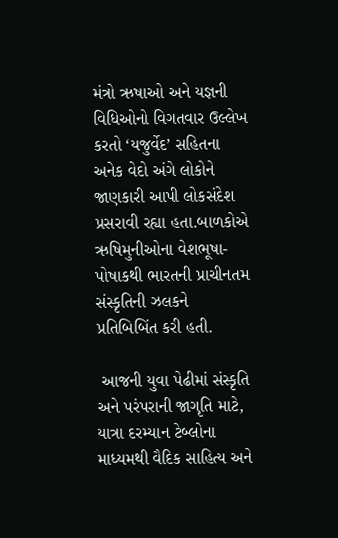મંત્રો ઋષાઓ અને યજ્ઞની વિધિઓનો વિગતવાર ઉલ્લેખ કરતો ‘યજુર્વેદ’ સહિતના અનેક વેદો અંગે લોકોને જાણકારી આપી લોકસંદેશ પ્રસરાવી રહ્યા હતા.બાળકોએ ઋષિમુનીઓના વેશભૂષા-પોષાકથી ભારતની પ્રાચીનતમ સંસ્કૃતિની ઝલકને પ્રતિબિબિંત કરી હતી.

 આજની યુવા પેઢીમાં સંસ્કૃતિ અને પરંપરાની જાગૃતિ માટે, યાત્રા દરમ્યાન ટેબ્લોના માધ્યમથી વૈદિક સાહિત્ય અને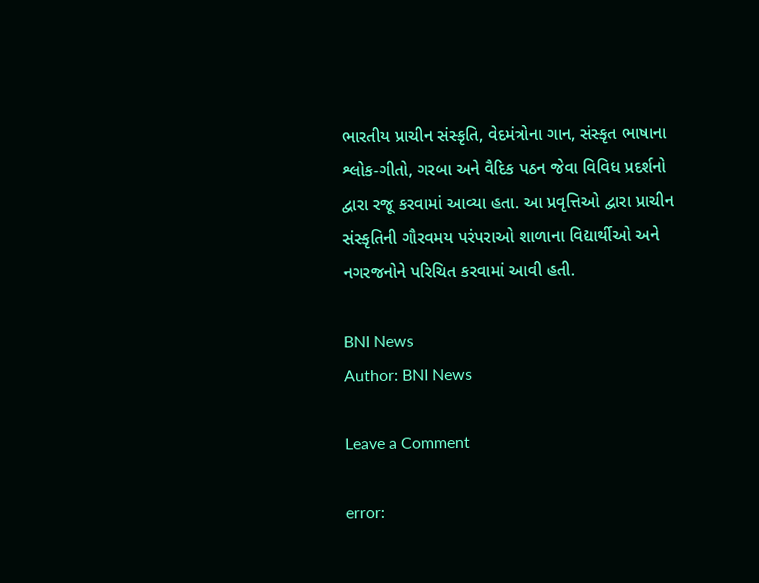ભારતીય પ્રાચીન સંસ્કૃતિ, વેદમંત્રોના ગાન, સંસ્કૃત ભાષાના શ્લોક-ગીતો, ગરબા અને વૈદિક પઠન જેવા વિવિધ પ્રદર્શનો દ્વારા રજૂ કરવામાં આવ્યા હતા. આ પ્રવૃત્તિઓ દ્વારા પ્રાચીન સંસ્કૃતિની ગૌરવમય પરંપરાઓ શાળાના વિદ્યાર્થીઓ અને નગરજનોને પરિચિત કરવામાં આવી હતી.

BNI News
Author: BNI News

Leave a Comment

error: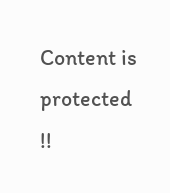Content is protected !!